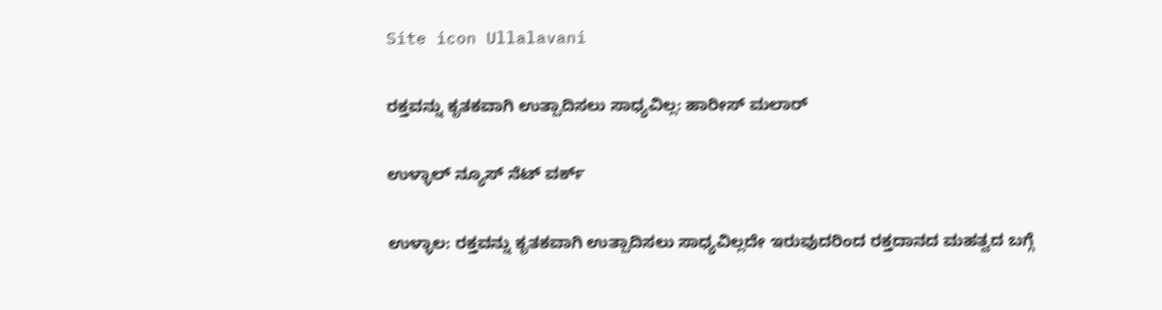Site icon Ullalavani

ರಕ್ತವನ್ನು ಕೃತಕವಾಗಿ ಉತ್ಪಾದಿಸಲು ಸಾಧ್ಯವಿಲ್ಲ: ಹಾರೀಸ್ ಮಲಾರ್

ಉಳ್ಳಾಲ್ ನ್ಯೂಸ್ ನೆಟ್ ವರ್ಕ್

ಉಳ್ಳಾಲ: ರಕ್ತವನ್ನು ಕೃತಕವಾಗಿ ಉತ್ಪಾದಿಸಲು ಸಾಧ್ಯವಿಲ್ಲದೇ ಇರುವುದರಿಂದ ರಕ್ತದಾನದ ಮಹತ್ವದ ಬಗ್ಗೆ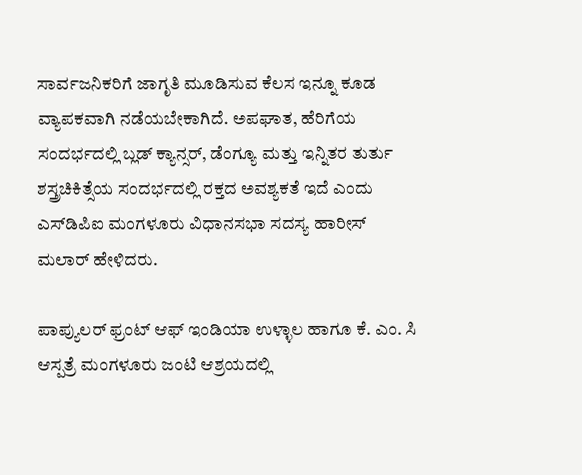ಸಾರ್ವಜನಿಕರಿಗೆ ಜಾಗೃತಿ ಮೂಡಿಸುವ ಕೆಲಸ ಇನ್ನೂ ಕೂಡ ವ್ಯಾಪಕವಾಗಿ ನಡೆಯಬೇಕಾಗಿದೆ. ಅಪಘಾತ, ಹೆರಿಗೆಯ ಸಂದರ್ಭದಲ್ಲಿ ಬ್ಲಡ್ ಕ್ಯಾನ್ಸರ್, ಡೆಂಗ್ಯೂ ಮತ್ತು ಇನ್ನಿತರ ತುರ್ತು ಶಸ್ತ್ರಚಿಕಿತ್ಸೆಯ ಸಂದರ್ಭದಲ್ಲಿ ರಕ್ತದ ಅವಶ್ಯಕತೆ ಇದೆ ಎಂದು ಎಸ್‍ಡಿಪಿಐ ಮಂಗಳೂರು ವಿಧಾನಸಭಾ ಸದಸ್ಯ ಹಾರೀಸ್ ಮಲಾರ್ ಹೇಳಿದರು.

ಪಾಪ್ಯುಲರ್ ಫ್ರಂಟ್ ಆಫ್ ಇಂಡಿಯಾ ಉಳ್ಳಾಲ ಹಾಗೂ ಕೆ. ಎಂ. ಸಿ ಆಸ್ಪತ್ರೆ ಮಂಗಳೂರು ಜಂಟಿ ಆಶ್ರಯದಲ್ಲಿ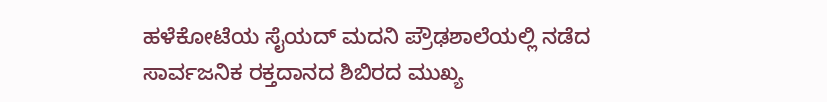ಹಳೆಕೋಟೆಯ ಸೈಯದ್ ಮದನಿ ಪ್ರೌಢಶಾಲೆಯಲ್ಲಿ ನಡೆದ ಸಾರ್ವಜನಿಕ ರಕ್ತದಾನದ ಶಿಬಿರದ ಮುಖ್ಯ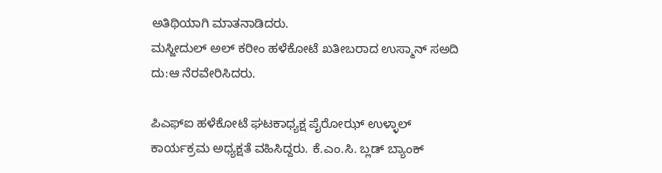ಅತಿಥಿಯಾಗಿ ಮಾತನಾಡಿದರು.
ಮಸ್ಜೀದುಲ್ ಅಲ್ ಕರೀಂ ಹಳೆಕೋಟೆ ಖತೀಬರಾದ ಉಸ್ಮಾನ್ ಸಅದಿ ದು:ಆ ನೆರವೇರಿಸಿದರು.

ಪಿಎಫ್‍ಐ ಹಳೆಕೋಟೆ ಘಟಕಾಧ್ಯಕ್ಷ ಪೈರೋಝ್ ಉಳ್ಳಾಲ್ ಕಾರ್ಯಕ್ರಮ ಅಧ್ಯಕ್ಷತೆ ವಹಿಸಿದ್ದರು. ಕೆ.ಎಂ.ಸಿ. ಬ್ಲಡ್ ಬ್ಯಾಂಕ್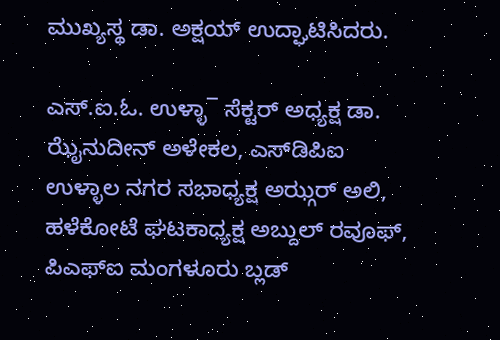ಮುಖ್ಯಸ್ಥ ಡಾ. ಅಕ್ಷಯ್ ಉದ್ಘಾಟಿಸಿದರು.

ಎಸ್.ಐ.ಓ. ಉಳ್ಳಾ¯ ಸೆಕ್ಟರ್ ಅಧ್ಯಕ್ಷ ಡಾ. ಝೈನುದೀನ್ ಅಳೇಕಲ, ಎಸ್‍ಡಿಪಿಐ ಉಳ್ಳಾಲ ನಗರ ಸಭಾಧ್ಯಕ್ಷ ಅಝ್ಗರ್ ಅಲಿ, ಹಳೆಕೋಟೆ ಘಟಕಾಧ್ಯಕ್ಷ ಅಬ್ದುಲ್ ರವೂಫ್, ಪಿಎಫ್‍ಐ ಮಂಗಳೂರು ಬ್ಲಡ್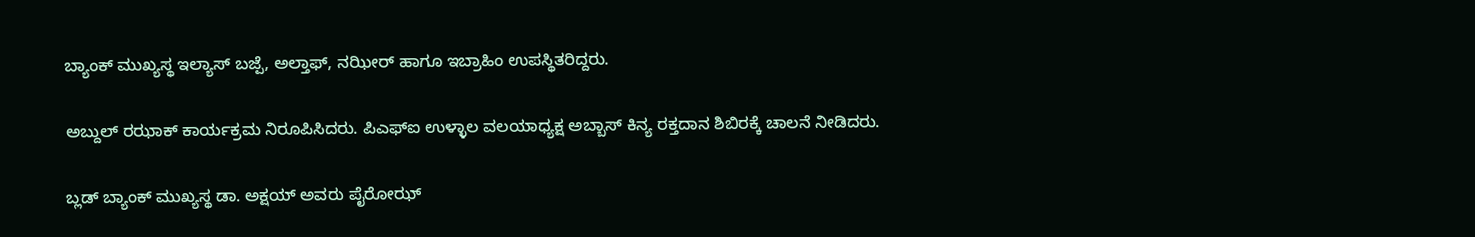ಬ್ಯಾಂಕ್ ಮುಖ್ಯಸ್ಥ ಇಲ್ಯಾಸ್ ಬಜ್ಪೆ, ಅಲ್ತಾಫ್, ನಝೀರ್ ಹಾಗೂ ಇಬ್ರಾಹಿಂ ಉಪಸ್ಥಿತರಿದ್ದರು.

ಅಬ್ದುಲ್ ರಝಾಕ್ ಕಾರ್ಯಕ್ರಮ ನಿರೂಪಿಸಿದರು. ಪಿಎಫ್‍ಐ ಉಳ್ಳಾಲ ವಲಯಾಧ್ಯಕ್ಷ ಅಬ್ಬಾಸ್ ಕಿನ್ಯ ರಕ್ತದಾನ ಶಿಬಿರಕ್ಕೆ ಚಾಲನೆ ನೀಡಿದರು.

ಬ್ಲಡ್ ಬ್ಯಾಂಕ್ ಮುಖ್ಯಸ್ಥ ಡಾ. ಅಕ್ಷಯ್ ಅವರು ಪೈರೋಝ್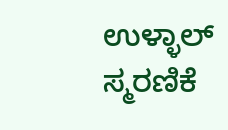ಉಳ್ಳಾಲ್ ಸ್ಮರಣಿಕೆ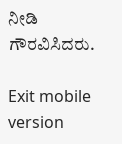ನೀಡಿ ಗೌರವಿಸಿದರು.

Exit mobile version